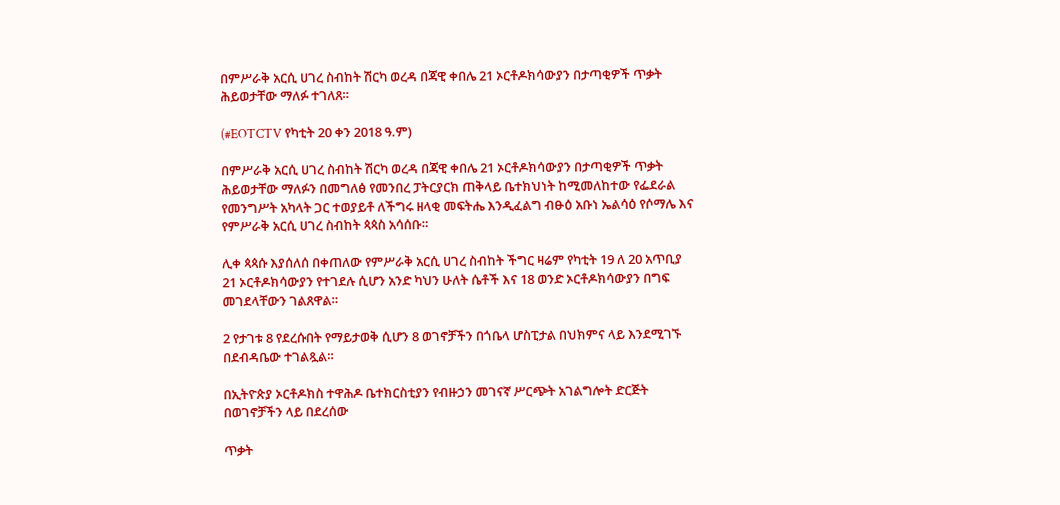በምሥራቅ አርሲ ሀገረ ስብከት ሽርካ ወረዳ በጃዊ ቀበሌ 21 ኦርቶዶክሳውያን በታጣቂዎች ጥቃት ሕይወታቸው ማለፉ ተገለጸ።

(#EOTCTV የካቲት 20 ቀን 2018 ዓ.ም)

በምሥራቅ አርሲ ሀገረ ስብከት ሽርካ ወረዳ በጃዊ ቀበሌ 21 ኦርቶዶክሳውያን በታጣቂዎች ጥቃት ሕይወታቸው ማለፉን በመግለፅ የመንበረ ፓትርያርክ ጠቅላይ ቤተክህነት ከሚመለከተው የፌደራል የመንግሥት አካላት ጋር ተወያይቶ ለችግሩ ዘላቂ መፍትሔ እንዲፈልግ ብፁዕ አቡነ ኤልሳዕ የሶማሌ እና የምሥራቅ አርሲ ሀገረ ስብከት ጳጳስ አሳሰቡ።

ሊቀ ጳጳሱ እያሰለሰ በቀጠለው የምሥራቅ አርሲ ሀገረ ስብከት ችግር ዛሬም የካቲት 19 ለ 20 አጥቢያ 21 ኦርቶዶክሳውያን የተገደሉ ሲሆን አንድ ካህን ሁለት ሴቶች እና 18 ወንድ ኦርቶዶክሳውያን በግፍ መገደላቸውን ገልጸዋል።

2 የታገቱ 8 የደረሱበት የማይታወቅ ሲሆን 8 ወገኖቻችን በጎቤላ ሆስፒታል በህክምና ላይ እንደሚገኙ በደብዳቤው ተገልጿል።

በኢትዮጵያ ኦርቶዶክስ ተዋሕዶ ቤተክርስቲያን የብዙኃን መገናኛ ሥርጭት አገልግሎት ድርጅት በወገኖቻችን ላይ በደረሰው

ጥቃት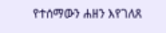የተሰማውን ሐዘን እየገለጸ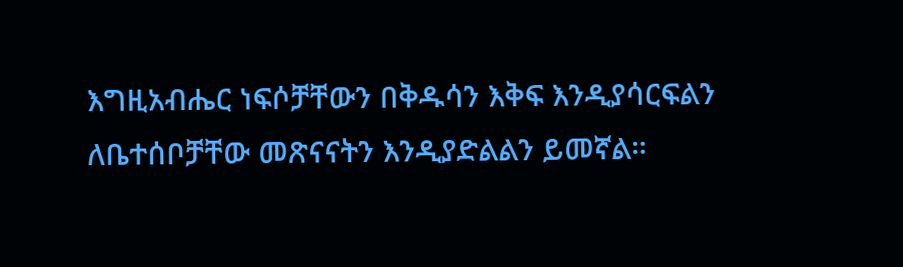እግዚአብሔር ነፍሶቻቸውን በቅዱሳን እቅፍ እንዲያሳርፍልን ለቤተሰቦቻቸው መጽናናትን እንዲያድልልን ይመኛል።